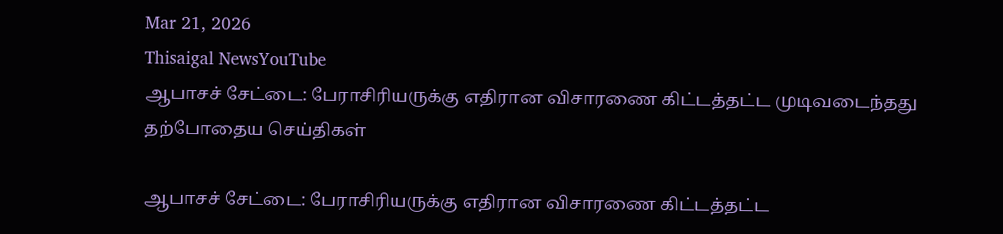Mar 21, 2026
Thisaigal NewsYouTube
ஆபாசச் சேட்டை: பேராசிரியருக்கு எதிரான விசாரணை கிட்டத்தட்ட முடிவடைந்தது
தற்போதைய செய்திகள்

ஆபாசச் சேட்டை: பேராசிரியருக்கு எதிரான விசாரணை கிட்டத்தட்ட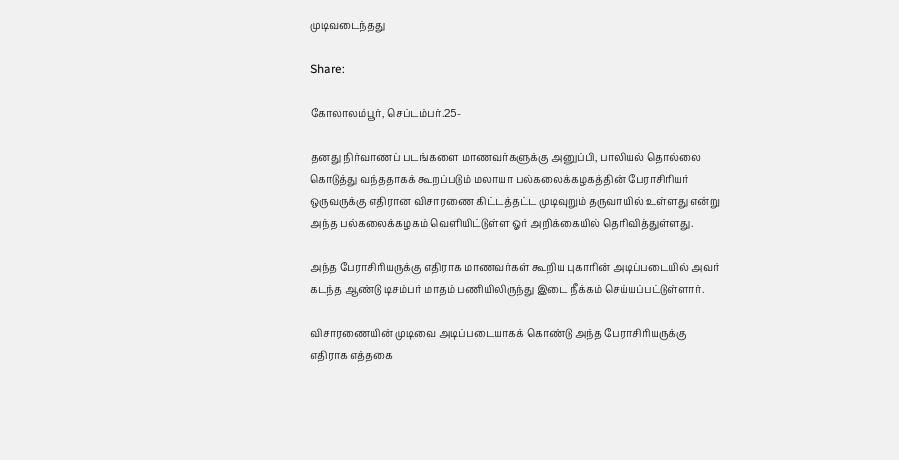முடிவடைந்தது

Share:

கோலாலம்பூர், செப்டம்பர்.25-

தனது நிர்வாணப் படங்களை மாணவர்களுக்கு அனுப்பி, பாலியல் தொல்லை கொடுத்து வந்ததாகக் கூறப்படும் மலாயா பல்கலைக்கழகத்தின் பேராசிரியர் ஒருவருக்கு எதிரான விசாரணை கிட்டத்தட்ட முடிவுறும் தருவாயில் உள்ளது என்று அந்த பல்கலைக்கழகம் வெளியிட்டுள்ள ஓர் அறிக்கையில் தெரிவித்துள்ளது.

அந்த பேராசிரியருக்கு எதிராக மாணவர்கள் கூறிய புகாரின் அடிப்படையில் அவர் கடந்த ஆண்டு டிசம்பர் மாதம் பணியிலிருந்து இடை நீக்கம் செய்யப்பட்டுள்ளார்.

விசாரணையின் முடிவை அடிப்படையாகக் கொண்டு அந்த பேராசிரியருக்கு எதிராக எத்தகை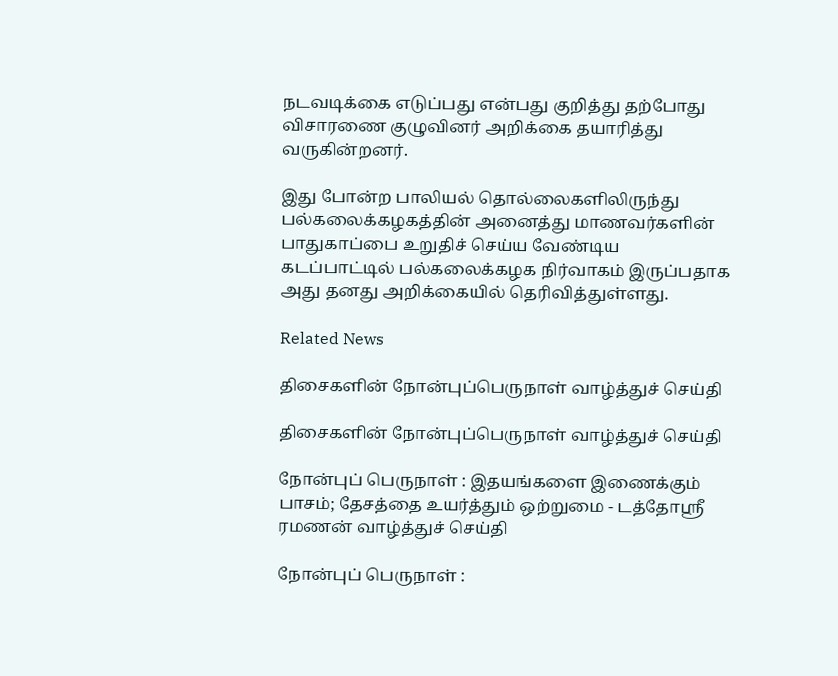நடவடிக்கை எடுப்பது என்பது குறித்து தற்போது விசாரணை குழுவினர் அறிக்கை தயாரித்து வருகின்றனர்.

இது போன்ற பாலியல் தொல்லைகளிலிருந்து பல்கலைக்கழகத்தின் அனைத்து மாணவர்களின் பாதுகாப்பை உறுதிச் செய்ய வேண்டிய கடப்பாட்டில் பல்கலைக்கழக நிர்வாகம் இருப்பதாக அது தனது அறிக்கையில் தெரிவித்துள்ளது.

Related News

திசைகளின் நோன்புப்பெருநாள் வாழ்த்துச் செய்தி

திசைகளின் நோன்புப்பெருநாள் வாழ்த்துச் செய்தி

நோன்புப் பெருநாள் : இதயங்களை இணைக்கும் பாசம்; தேசத்தை உயர்த்தும் ஒற்றுமை - டத்தோஶ்ரீ ரமணன் வாழ்த்துச் செய்தி

நோன்புப் பெருநாள் :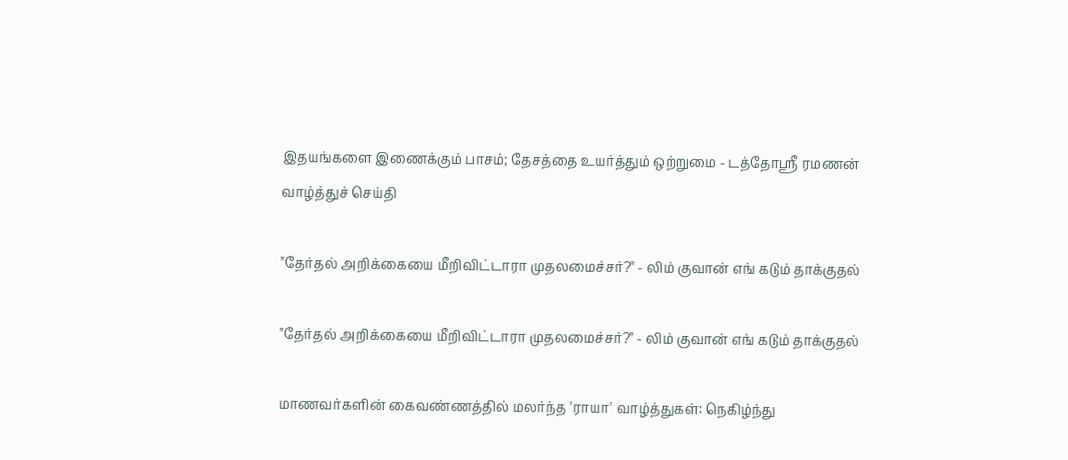இதயங்களை இணைக்கும் பாசம்; தேசத்தை உயர்த்தும் ஒற்றுமை - டத்தோஶ்ரீ ரமணன் வாழ்த்துச் செய்தி

"தேர்தல் அறிக்கையை மீறிவிட்டாரா முதலமைச்சர்?" - லிம் குவான் எங் கடும் தாக்குதல்

"தேர்தல் அறிக்கையை மீறிவிட்டாரா முதலமைச்சர்?" - லிம் குவான் எங் கடும் தாக்குதல்

மாணவர்களின் கைவண்ணத்தில் மலர்ந்த 'ராயா' வாழ்த்துகள்: நெகிழ்ந்து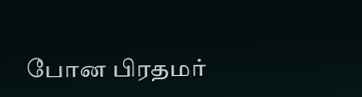போன பிரதமர்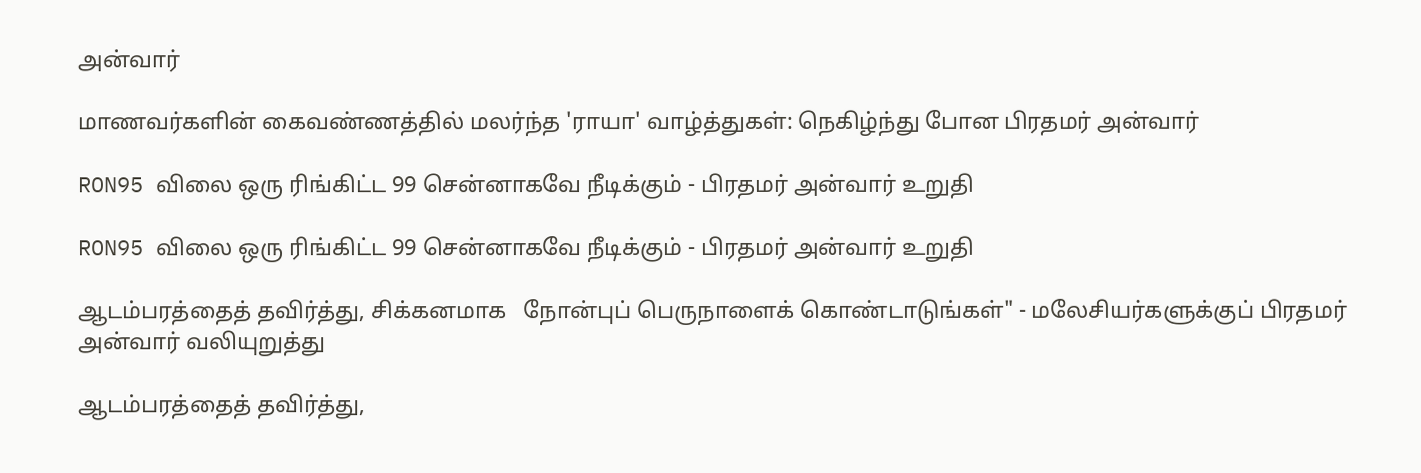அன்வார்

மாணவர்களின் கைவண்ணத்தில் மலர்ந்த 'ராயா' வாழ்த்துகள்: நெகிழ்ந்து போன பிரதமர் அன்வார்

RON95 விலை ஒரு ரிங்கிட்ட 99 சென்னாகவே நீடிக்கும் - பிரதமர் அன்வார் உறுதி

RON95 விலை ஒரு ரிங்கிட்ட 99 சென்னாகவே நீடிக்கும் - பிரதமர் அன்வார் உறுதி

ஆடம்பரத்தைத் தவிர்த்து, சிக்கனமாக   நோன்புப் பெருநாளைக் கொண்டாடுங்கள்" - மலேசியர்களுக்குப் பிரதமர் அன்வார் வலியுறுத்து

ஆடம்பரத்தைத் தவிர்த்து,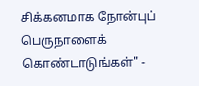சிக்கனமாக நோன்புப் பெருநாளைக் கொண்டாடுங்கள்" -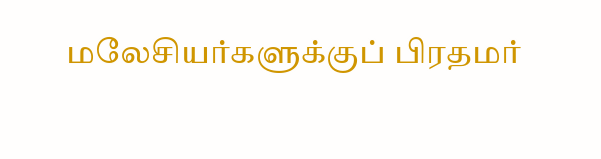மலேசியர்களுக்குப் பிரதமர்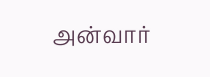அன்வார்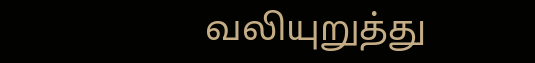வலியுறுத்து